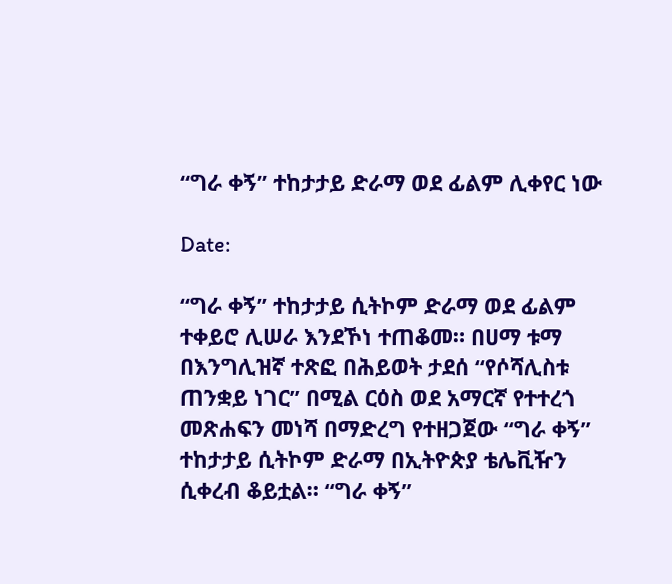“ግራ ቀኝ” ተከታታይ ድራማ ወደ ፊልም ሊቀየር ነው

Date:

“ግራ ቀኝ” ተከታታይ ሲትኮም ድራማ ወደ ፊልም ተቀይሮ ሊሠራ እንደኾነ ተጠቆመ። በሀማ ቱማ በእንግሊዝኛ ተጽፎ በሕይወት ታደሰ “የሶሻሊስቱ ጠንቋይ ነገር” በሚል ርዕስ ወደ አማርኛ የተተረጎ መጽሐፍን መነሻ በማድረግ የተዘጋጀው “ግራ ቀኝ” ተከታታይ ሲትኮም ድራማ በኢትዮጵያ ቴሌቪዥን ሲቀረብ ቆይቷል። “ግራ ቀኝ”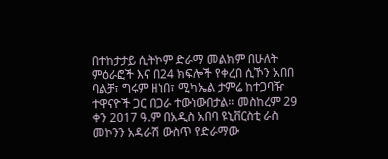በተከታታይ ሲትኮም ድራማ መልክም በሁለት ምዕራፎች እና በ24 ክፍሎች የቀረበ ሲኾን አበበ ባልቻ፣ ግሩም ዘነበ፣ ሚካኤል ታምሬ ከተጋባዥ ተዋናዮች ጋር በጋራ ተውነውበታል። መስከረም 29 ቀን 2017 ዓ.ም በአዲስ አበባ ዩኒቨርስቲ ራስ መኮንን አዳራሽ ውስጥ የድራማው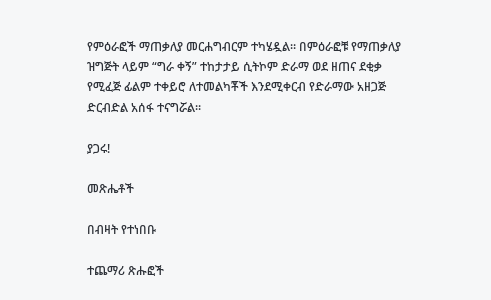የምዕራፎች ማጠቃለያ መርሐግብርም ተካሄዷል። በምዕራፎቹ የማጠቃለያ ዝግጅት ላይም “ግራ ቀኝ” ተከታታይ ሲትኮም ድራማ ወደ ዘጠና ደቂቃ የሚፈጅ ፊልም ተቀይሮ ለተመልካቾች እንደሚቀርብ የድራማው አዘጋጅ ድርብድል አሰፋ ተናግሯል።

ያጋሩ!

መጽሔቶች

በብዛት የተነበቡ

ተጨማሪ ጽሑፎች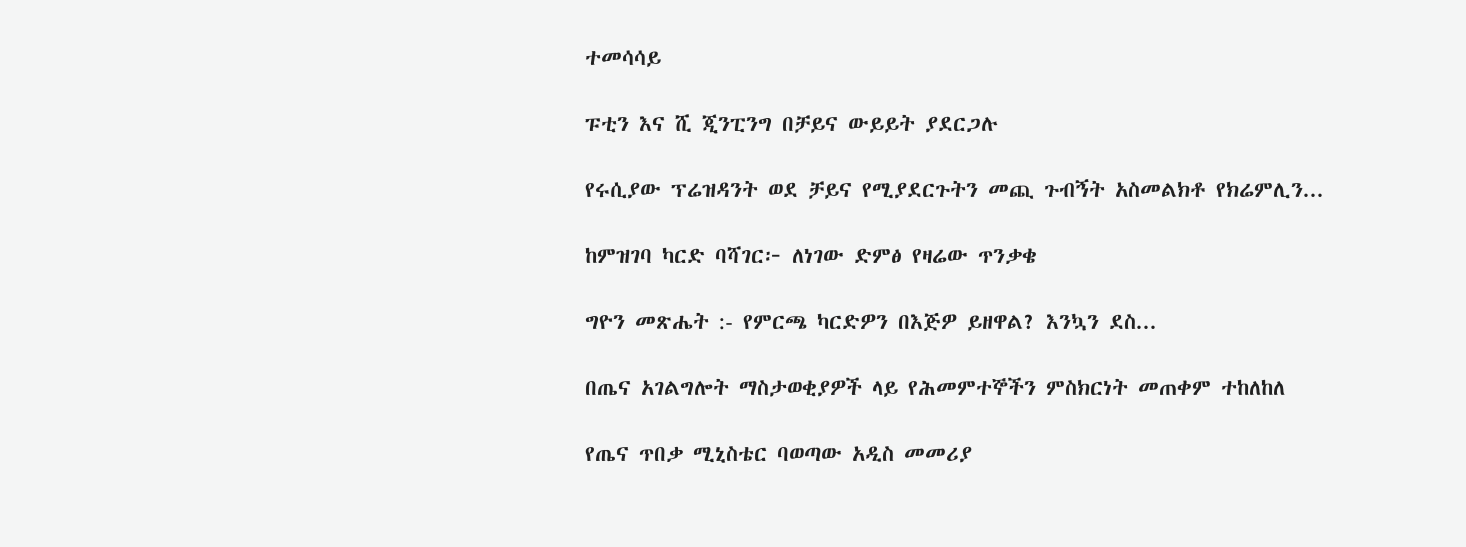ተመሳሳይ

ፑቲን እና ሺ ጂንፒንግ በቻይና ውይይት ያደርጋሉ

የሩሲያው ፕሬዝዳንት ወደ ቻይና የሚያደርጉትን መጪ ጉብኝት አስመልክቶ የክሬምሊን...

ከምዝገባ ካርድ ባሻገር፦ ለነገው ድምፅ የዛሬው ጥንቃቄ

ግዮን መጽሔት :- የምርጫ ካርድዎን በእጅዎ ይዘዋል? እንኳን ደስ...

በጤና አገልግሎት ማስታወቂያዎች ላይ የሕመምተኞችን ምስክርነት መጠቀም ተከለከለ

የጤና ጥበቃ ሚኒስቴር ባወጣው አዲስ መመሪያ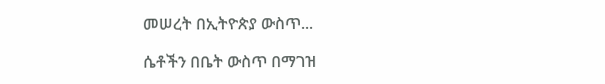መሠረት በኢትዮጵያ ውስጥ...

ሴቶችን በቤት ውስጥ በማገዝ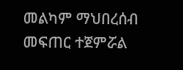መልካም ማህበረሰብ መፍጠር ተጀምሯል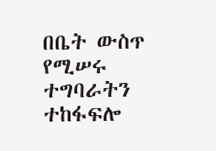በቤት ውስጥ የሚሠሩ ተግባራትን ተከፋፍሎ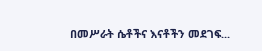በመሥራት ሴቶችና እናቶችን መደገፍ...